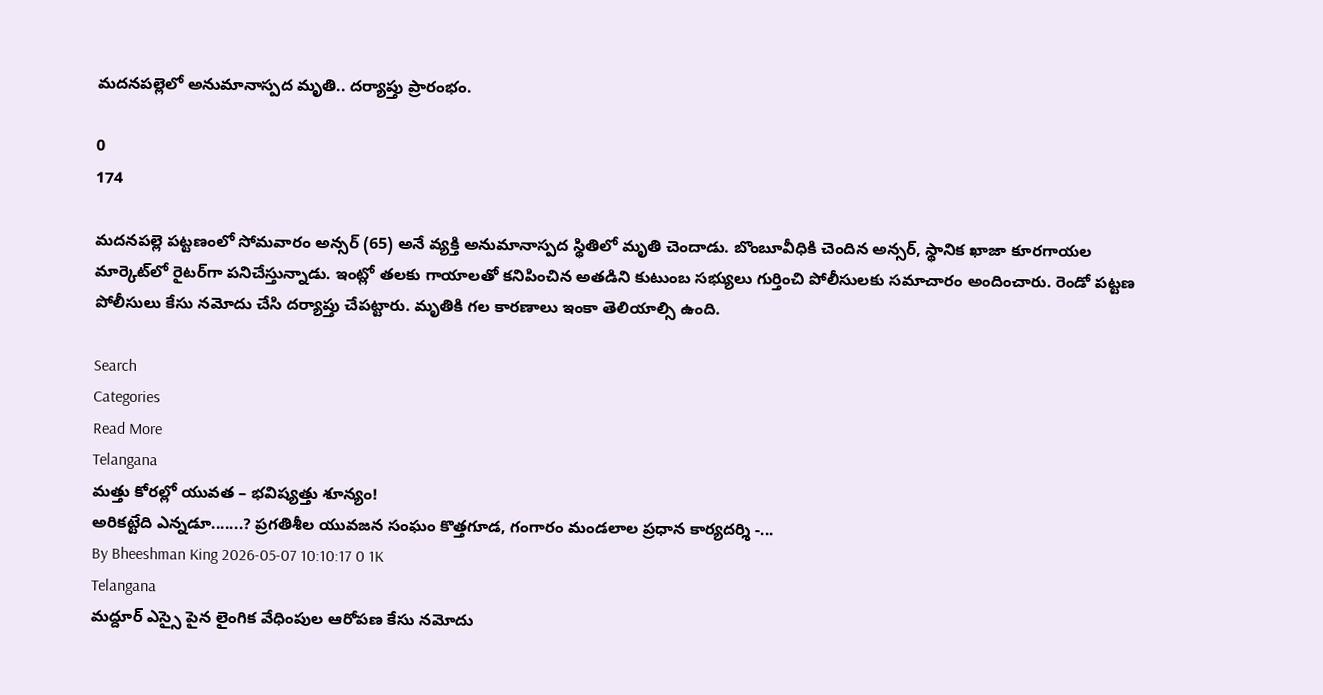మదనపల్లెలో అనుమానాస్పద మృతి.. దర్యాప్తు ప్రారంభం.

0
174

మదనపల్లె పట్టణంలో సోమవారం అన్సర్ (65) అనే వ్యక్తి అనుమానాస్పద స్థితిలో మృతి చెందాడు. బొంబూవీధికి చెందిన అన్సర్, స్థానిక ఖాజా కూరగాయల మార్కెట్‌లో రైటర్‌గా పనిచేస్తున్నాడు. ఇంట్లో తలకు గాయాలతో కనిపించిన అతడిని కుటుంబ సభ్యులు గుర్తించి పోలీసులకు సమాచారం అందించారు. రెండో పట్టణ పోలీసులు కేసు నమోదు చేసి దర్యాప్తు చేపట్టారు. మృతికి గల కారణాలు ఇంకా తెలియాల్సి ఉంది.

Search
Categories
Read More
Telangana
మత్తు కోరల్లో యువత – భవిష్యత్తు శూన్యం!
అరికట్టేది ఎన్నడూ.......? ప్రగతిశీల యువజన సంఘం కొత్తగూడ, గంగారం మండలాల ప్రధాన కార్యదర్శి -...
By Bheeshman King 2026-05-07 10:10:17 0 1K
Telangana
మద్దూర్ ఎస్సై పైన లైంగిక వేధింపుల ఆరోపణ కేసు నమోదు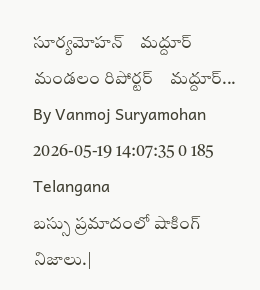సూర్యమోహన్    మద్దూర్ మండలం రిపోర్టర్    మద్దూర్...
By Vanmoj Suryamohan 2026-05-19 14:07:35 0 185
Telangana
బస్సు ప్రమాదంలో షాకింగ్ నిజాలు.|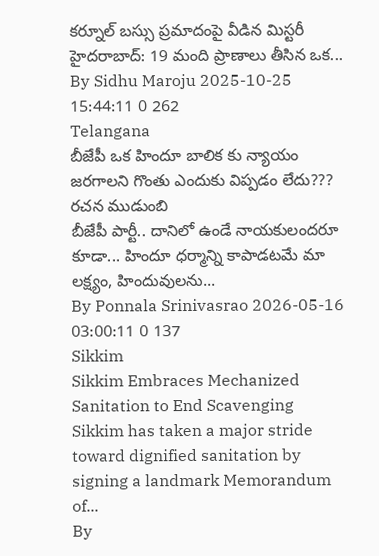కర్నూల్ బస్సు ప్రమాదంపై వీడిన మిస్టరీ      హైదరాబాద్: 19 మంది ప్రాణాలు తీసిన ఒక...
By Sidhu Maroju 2025-10-25 15:44:11 0 262
Telangana
బీజేపీ ఒక హిందూ బాలిక కు న్యాయం జరగాలని గొంతు ఎందుకు విప్పడం లేదు??? రచన ముడుంబి
బీజేపీ పార్టీ.. దానిలో ఉండే నాయకులందరూ కూడా... హిందూ ధర్మాన్ని కాపాడటమే మా లక్ష్యం, హిందువులను...
By Ponnala Srinivasrao 2026-05-16 03:00:11 0 137
Sikkim
Sikkim Embraces Mechanized Sanitation to End Scavenging
Sikkim has taken a major stride toward dignified sanitation by signing a landmark Memorandum of...
By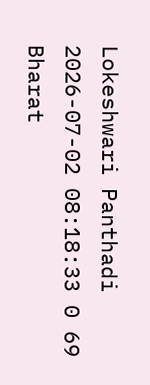Lokeshwari Panthadi 2026-07-02 08:18:33 0 69
Bharat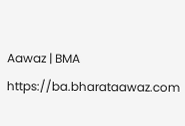Aawaz | BMA https://ba.bharataawaz.com